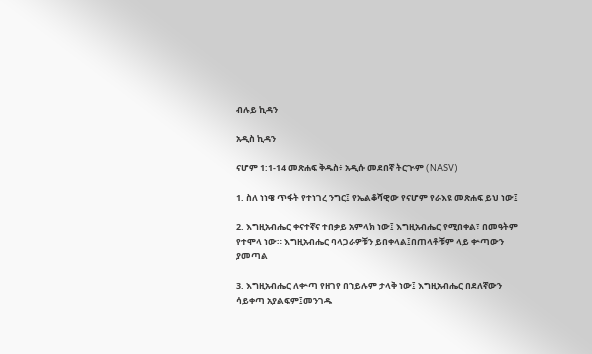ብሉይ ኪዳን

አዲስ ኪዳን

ናሆም 1:1-14 መጽሐፍ ቅዱስ፥ አዲሱ መደበኛ ትርጒም (NASV)

1. ስለ ነነዌ ጥፋት የተነገረ ንግር፤ የኤልቆሻዊው የናሆም የራእዩ መጽሐፍ ይህ ነው፤

2. እግዚአብሔር ቀናተኛና ተበቃይ አምላክ ነው፤ እግዚአብሔር የሚበቀል፣ በመዓትም የተሞላ ነው። እግዚአብሔር ባላጋራዎቹን ይበቀላል፤በጠላቶቹም ላይ ቍጣውን ያመጣል

3. እግዚአብሔር ለቍጣ የዘገየ በኀይሉም ታላቅ ነው፤ እግዚአብሔር በደለኛውን ሳይቀጣ አያልፍም፤መንገዱ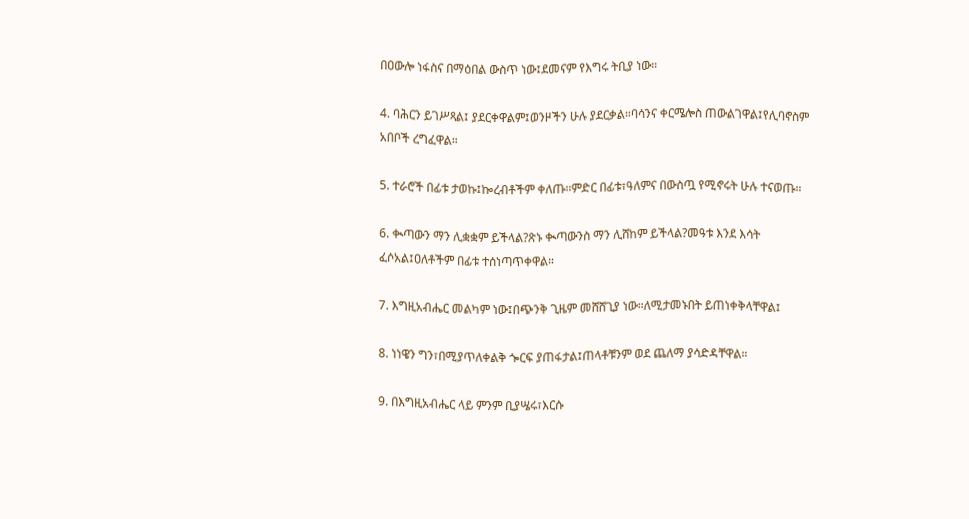በዐውሎ ነፋስና በማዕበል ውስጥ ነው፤ደመናም የእግሩ ትቢያ ነው።

4. ባሕርን ይገሥጻል፤ ያደርቀዋልም፤ወንዞችን ሁሉ ያደርቃል።ባሳንና ቀርሜሎስ ጠውልገዋል፤የሊባኖስም አበቦች ረግፈዋል።

5. ተራሮች በፊቱ ታወኩ፤ኰረብቶችም ቀለጡ።ምድር በፊቱ፣ዓለምና በውስጧ የሚኖሩት ሁሉ ተናወጡ።

6. ቊጣውን ማን ሊቋቋም ይችላል?ጽኑ ቊጣውንስ ማን ሊሸከም ይችላል?መዓቱ እንደ እሳት ፈሶአል፤ዐለቶችም በፊቱ ተሰነጣጥቀዋል።

7. እግዚአብሔር መልካም ነው፤በጭንቅ ጊዜም መሸሸጊያ ነው።ለሚታመኑበት ይጠነቀቅላቸዋል፤

8. ነነዌን ግን፣በሚያጥለቀልቅ ጐርፍ ያጠፋታል፤ጠላቶቹንም ወደ ጨለማ ያሳድዳቸዋል።

9. በእግዚአብሔር ላይ ምንም ቢያሤሩ፣እርሱ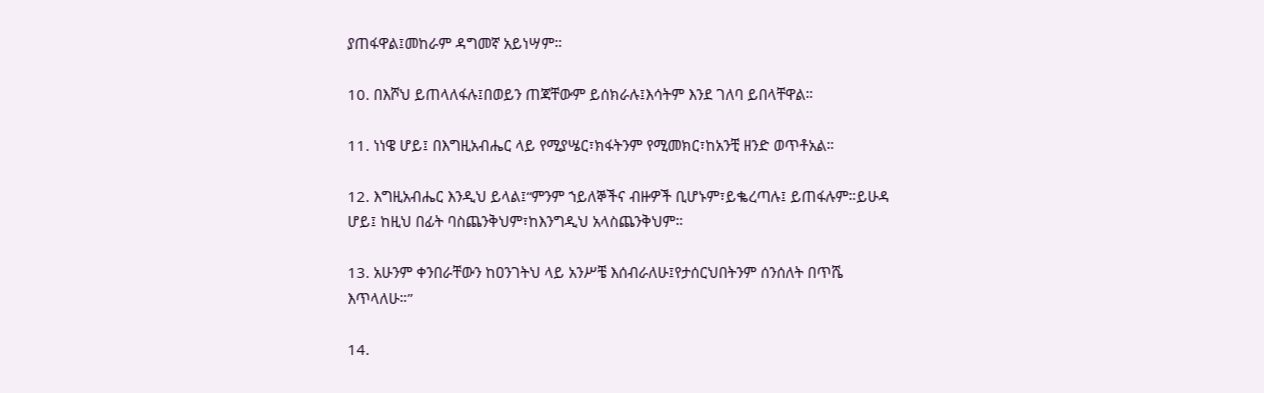ያጠፋዋል፤መከራም ዳግመኛ አይነሣም።

10. በእሾህ ይጠላለፋሉ፤በወይን ጠጃቸውም ይሰክራሉ፤እሳትም እንደ ገለባ ይበላቸዋል።

11. ነነዌ ሆይ፤ በእግዚአብሔር ላይ የሚያሤር፣ክፋትንም የሚመክር፣ከአንቺ ዘንድ ወጥቶአል።

12. እግዚአብሔር እንዲህ ይላል፤“ምንም ኀይለኞችና ብዙዎች ቢሆኑም፣ይቈረጣሉ፤ ይጠፋሉም።ይሁዳ ሆይ፤ ከዚህ በፊት ባስጨንቅህም፣ከእንግዲህ አላስጨንቅህም።

13. አሁንም ቀንበራቸውን ከዐንገትህ ላይ አንሥቼ እሰብራለሁ፤የታሰርህበትንም ሰንሰለት በጥሼ እጥላለሁ።”

14.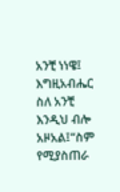አንቺ ነነዌ፤ እግዚአብሔር ስለ አንቺ እንዲህ ብሎ አዞአል፤“ስም የሚያስጠራ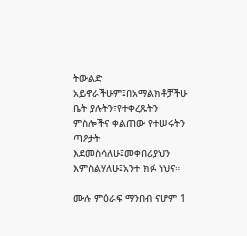ትውልድ አይኖራችሁም፤በአማልክቶቻችሁ ቤት ያሉትን፣የተቀረጹትን ምስሎችና ቀልጠው የተሠሩትን ጣዖታት እደመስሳለሁ፤መቀበሪያህን እምስልሃለሁ፤አንተ ክፉ ነህና።

ሙሉ ምዕራፍ ማንበብ ናሆም 1